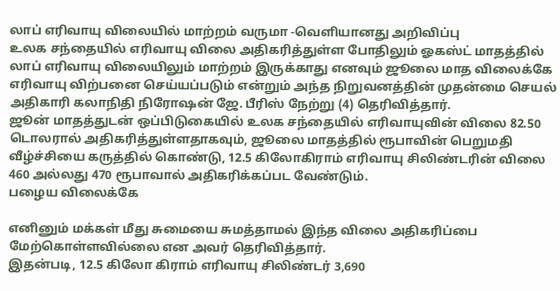லாப் எரிவாயு விலையில் மாற்றம் வருமா -வெளியானது அறிவிப்பு
உலக சந்தையில் எரிவாயு விலை அதிகரித்துள்ள போதிலும் ஓகஸ்ட் மாதத்தில் லாப் எரிவாயு விலையிலும் மாற்றம் இருக்காது எனவும் ஜூலை மாத விலைக்கே எரிவாயு விற்பனை செய்யப்படும் என்றும் அந்த நிறுவனத்தின் முதன்மை செயல் அதிகாரி கலாநிதி நிரோஷன் ஜே. பீரிஸ் நேற்று (4) தெரிவித்தார்.
ஜூன் மாதத்துடன் ஒப்பிடுகையில் உலக சந்தையில் எரிவாயுவின் விலை 82.50 டொலரால் அதிகரித்துள்ளதாகவும், ஜூலை மாதத்தில் ரூபாவின் பெறுமதி வீழ்ச்சியை கருத்தில் கொண்டு, 12.5 கிலோகிராம் எரிவாயு சிலிண்டரின் விலை 460 அல்லது 470 ரூபாவால் அதிகரிக்கப்பட வேண்டும்.
பழைய விலைக்கே

எனினும் மக்கள் மீது சுமையை சுமத்தாமல் இந்த விலை அதிகரிப்பை மேற்கொள்ளவில்லை என அவர் தெரிவித்தார்.
இதன்படி, 12.5 கிலோ கிராம் எரிவாயு சிலிண்டர் 3,690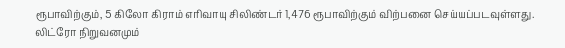ரூபாவிற்கும், 5 கிலோ கிராம் எரிவாயு சிலிண்டர் 1,476 ரூபாவிற்கும் விற்பனை செய்யப்படவுள்ளது.
லிட்ரோ நிறுவனமும்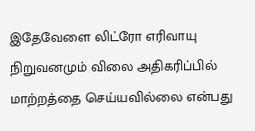இதேவேளை லிட்ரோ எரிவாயு நிறுவனமும் விலை அதிகரிப்பில் மாற்றத்தை செய்யவில்லை என்பது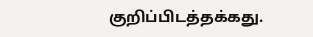குறிப்பிடத்தக்கது.